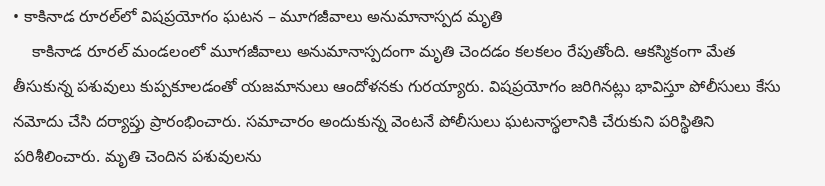• కాకినాడ రూరల్‌లో విషప్రయోగం ఘటన – మూగజీవాలు అనుమానాస్పద మృతి
    కాకినాడ రూరల్ మండలంలో మూగజీవాలు అనుమానాస్పదంగా మృతి చెందడం కలకలం రేపుతోంది. ఆకస్మికంగా మేత తీసుకున్న పశువులు కుప్పకూలడంతో యజమానులు ఆందోళనకు గురయ్యారు. విషప్రయోగం జరిగినట్లు భావిస్తూ పోలీసులు కేసు నమోదు చేసి దర్యాప్తు ప్రారంభించారు. సమాచారం అందుకున్న వెంటనే పోలీసులు ఘటనాస్థలానికి చేరుకుని పరిస్థితిని పరిశీలించారు. మృతి చెందిన పశువులను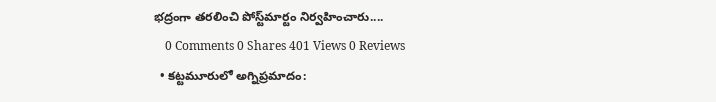భద్రంగా తరలించి పోస్ట్‌మార్టం నిర్వహించారు....
    0 Comments 0 Shares 401 Views 0 Reviews
  • కట్టమూరులో అగ్నిప్రమాదం: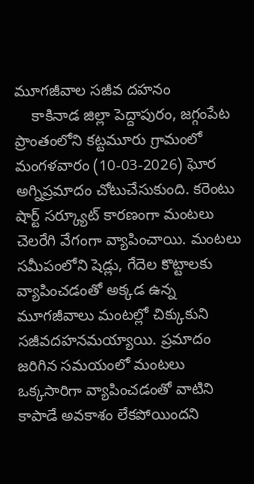మూగజీవాల సజీవ దహనం
    కాకినాడ జిల్లా పెద్దాపురం, జగ్గంపేట ప్రాంతంలోని కట్టమూరు గ్రామంలో మంగళవారం (10-03-2026) ఘోర అగ్నిప్రమాదం చోటుచేసుకుంది. కరెంటు షార్ట్ సర్క్యూట్ కారణంగా మంటలు చెలరేగి వేగంగా వ్యాపించాయి. మంటలు సమీపంలోని షెడ్లు, గేదెల కొట్టాలకు వ్యాపించడంతో అక్కడ ఉన్న మూగజీవాలు మంటల్లో చిక్కుకుని సజీవదహనమయ్యాయి. ప్రమాదం జరిగిన సమయంలో మంటలు ఒక్కసారిగా వ్యాపించడంతో వాటిని కాపాడే అవకాశం లేకపోయిందని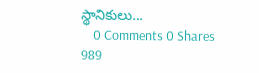స్థానికులు...
    0 Comments 0 Shares 989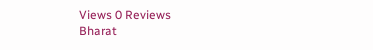Views 0 Reviews
Bharat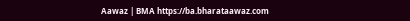Aawaz | BMA https://ba.bharataawaz.com